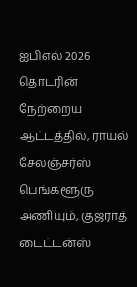ஐபிஎல் 2026 தொடரின் நேற்றைய ஆட்டத்தில், ராயல் சேலஞ்சர்ஸ் பெங்களூரு அணியும், குஜராத் டைட்டன்ஸ்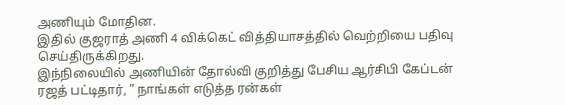அணியும் மோதின.
இதில் குஜராத் அணி 4 விக்கெட் வித்தியாசத்தில் வெற்றியை பதிவு செய்திருக்கிறது.
இந்நிலையில் அணியின் தோல்வி குறித்து பேசிய ஆர்சிபி கேப்டன் ரஜத் பட்டிதார், ” நாங்கள் எடுத்த ரன்கள்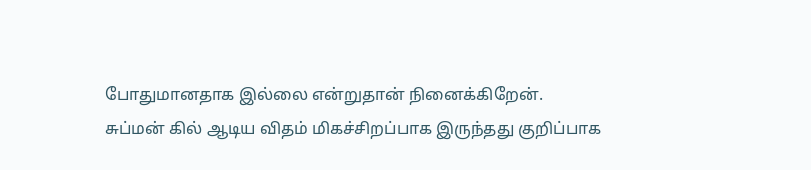போதுமானதாக இல்லை என்றுதான் நினைக்கிறேன்.
சுப்மன் கில் ஆடிய விதம் மிகச்சிறப்பாக இருந்தது குறிப்பாக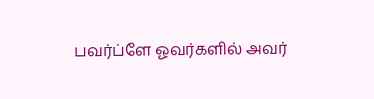பவர்ப்ளே ஓவர்களில் அவர்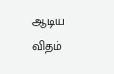ஆடிய விதம்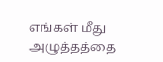எங்கள் மீது அழுத்தத்தை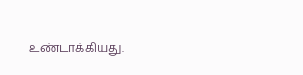உண்டாக்கியது.